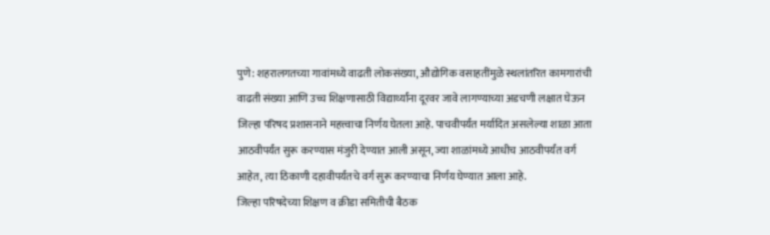पुणे: शहरालगतच्या गावांमध्ये वाढती लोकसंख्या, औद्योगिक वसाहतींमुळे स्थलांतरित कामगारांची वाढती संख्या आणि उच्च शिक्षणासाठी विद्यार्थ्यांना दूरवर जावे लागण्याच्या अडचणी लक्षात घेऊन जिल्हा परिषद प्रशासनाने महत्त्वाचा निर्णय घेतला आहे. पाचवीपर्यंत मर्यादित असलेल्या शाळा आता आठवीपर्यंत सुरू करण्यास मंजुरी देण्यात आली असून, ज्या शाळांमध्ये आधीच आठवीपर्यंत वर्ग आहेत, त्या ठिकाणी दहावीपर्यंतचे वर्ग सुरू करण्याचा निर्णय घेण्यात आला आहे.
जिल्हा परिषदेच्या शिक्षण व क्रीडा समितीची बैठक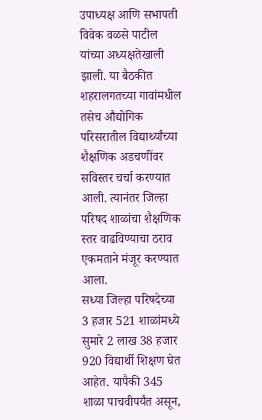उपाध्यक्ष आणि सभापती विवेक वळसे पाटील यांच्या अध्यक्षतेखाली झाली. या बैठकीत शहरालगतच्या गावांमधील तसेच औद्योगिक परिसरातील विद्यार्थ्यांच्या शैक्षणिक अडचणींवर सविस्तर चर्चा करण्यात आली. त्यानंतर जिल्हा परिषद शाळांचा शैक्षणिक स्तर वाढविण्याचा ठराव एकमताने मंजूर करण्यात आला.
सध्या जिल्हा परिषदेच्या 3 हजार 521 शाळांमध्ये सुमारे 2 लाख 38 हजार 920 विद्यार्थी शिक्षण घेत आहेत. यापैकी 345 शाळा पाचवीपर्यंत असून,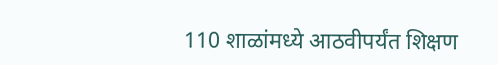110 शाळांमध्ये आठवीपर्यंत शिक्षण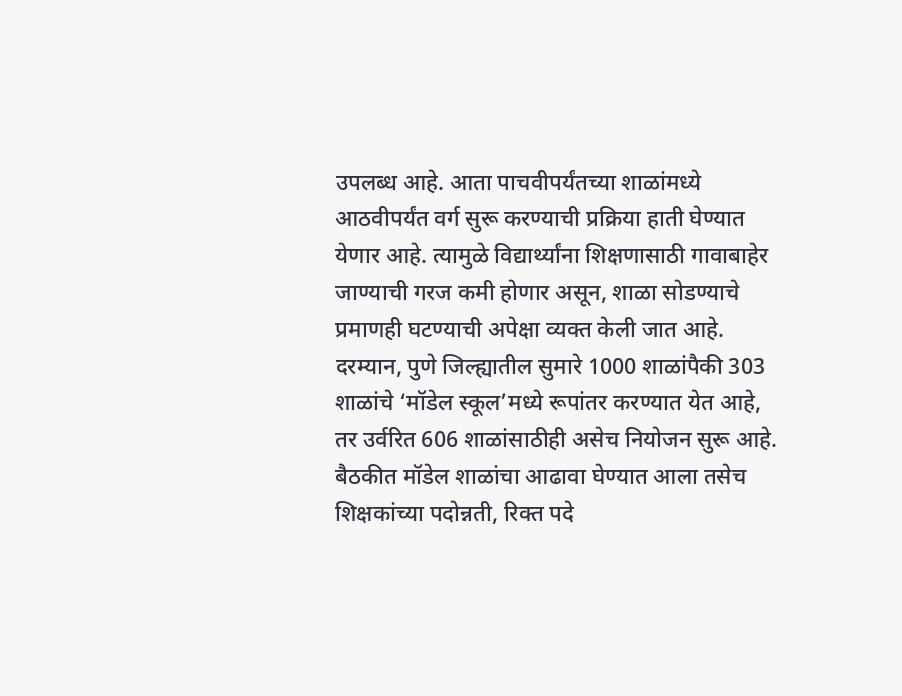उपलब्ध आहे. आता पाचवीपर्यंतच्या शाळांमध्ये आठवीपर्यंत वर्ग सुरू करण्याची प्रक्रिया हाती घेण्यात येणार आहे. त्यामुळे विद्यार्थ्यांना शिक्षणासाठी गावाबाहेर जाण्याची गरज कमी होणार असून, शाळा सोडण्याचे प्रमाणही घटण्याची अपेक्षा व्यक्त केली जात आहे.
दरम्यान, पुणे जिल्ह्यातील सुमारे 1000 शाळांपैकी 303 शाळांचे ‘मॉडेल स्कूल’मध्ये रूपांतर करण्यात येत आहे, तर उर्वरित 606 शाळांसाठीही असेच नियोजन सुरू आहे. बैठकीत मॉडेल शाळांचा आढावा घेण्यात आला तसेच शिक्षकांच्या पदोन्नती, रिक्त पदे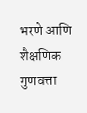भरणे आणि शैक्षणिक गुणवत्ता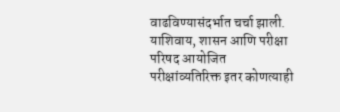वाढविण्यासंदर्भात चर्चा झाली.
याशिवाय, शासन आणि परीक्षा परिषद आयोजित परीक्षांव्यतिरिक्त इतर कोणत्याही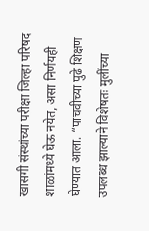खासगी संस्थांच्या परीक्षा जिल्हा परिषद शाळांमध्ये घेऊ नयेत, असा निर्णयही घेण्यात आला. “पाचवीच्या पुढे शिक्षण उपलब्ध झाल्याने विशेषतः मुलींच्या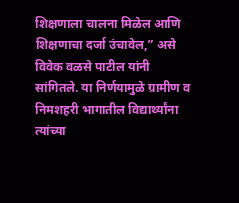शिक्षणाला चालना मिळेल आणि शिक्षणाचा दर्जा उंचावेल,” असे विवेक वळसे पाटील यांनी सांगितले. या निर्णयामुळे ग्रामीण व निमशहरी भागातील विद्यार्थ्यांना त्यांच्या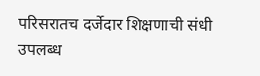परिसरातच दर्जेदार शिक्षणाची संधी उपलब्ध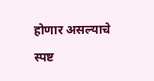होणार असल्याचे स्पष्ट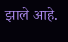झाले आहे.